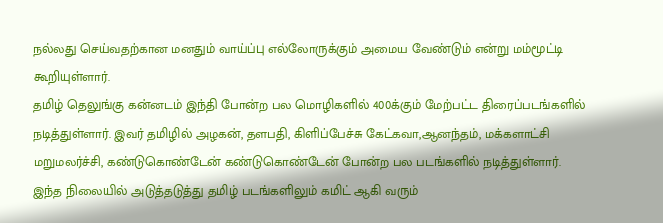நல்லது செய்வதற்கான மனதும் வாய்ப்பு எல்லோருக்கும் அமைய வேண்டும் என்று மம்மூட்டி கூறியுள்ளார்.
தமிழ் தெலுங்கு கன்னடம் இந்தி போன்ற பல மொழிகளில் 400க்கும் மேற்பட்ட திரைப்படங்களில் நடித்துள்ளார். இவர் தமிழில் அழகன், தளபதி, கிளிப்பேச்சு கேட்கவா,ஆனந்தம், மக்களாட்சி மறுமலர்ச்சி, கண்டுகொண்டேன் கண்டுகொண்டேன் போன்ற பல படங்களில் நடித்துள்ளார்.
இந்த நிலையில் அடுத்தடுத்து தமிழ் படங்களிலும் கமிட் ஆகி வரும்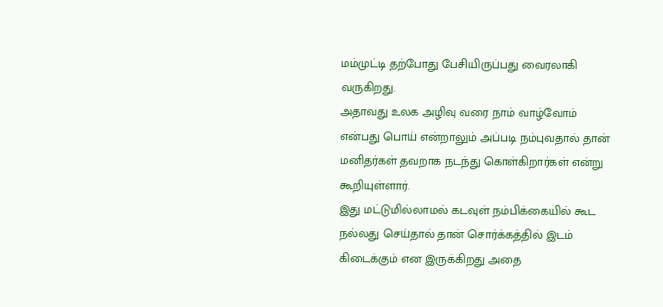மம்முட்டி தற்போது பேசியிருப்பது வைரலாகி வருகிறது.
அதாவது உலக அழிவு வரை நாம் வாழ்வோம் என்பது பொய் என்றாலும் அப்படி நம்புவதால் தான் மனிதர்கள் தவறாக நடந்து கொள்கிறார்கள் என்று கூறியுள்ளார்.
இது மட்டுமில்லாமல் கடவுள் நம்பிக்கையில் கூட நல்லது செய்தால் தான் சொர்க்கத்தில் இடம் கிடைக்கும் என இருக்கிறது அதை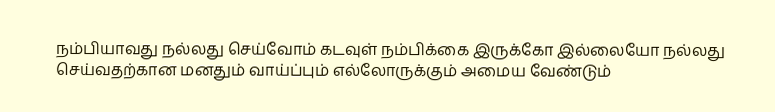நம்பியாவது நல்லது செய்வோம் கடவுள் நம்பிக்கை இருக்கோ இல்லையோ நல்லது செய்வதற்கான மனதும் வாய்ப்பும் எல்லோருக்கும் அமைய வேண்டும்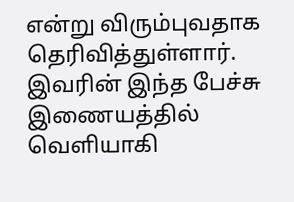என்று விரும்புவதாக தெரிவித்துள்ளார்.
இவரின் இந்த பேச்சு இணையத்தில் வெளியாகி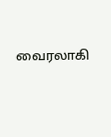வைரலாகி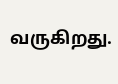வருகிறது.